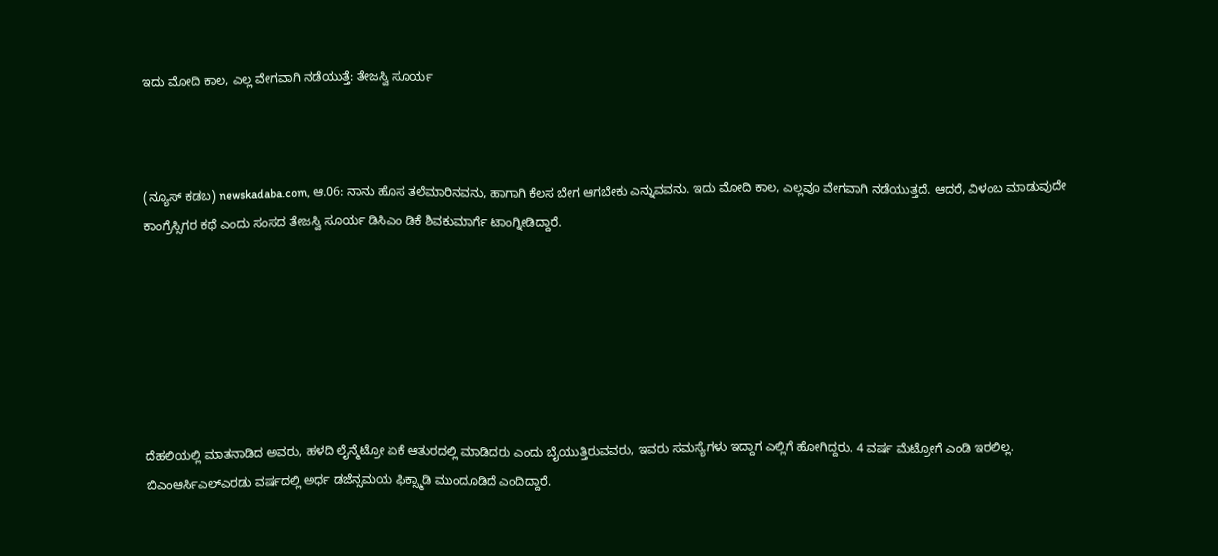ಇದು ಮೋದಿ ಕಾಲ, ಎಲ್ಲ ವೇಗವಾಗಿ ನಡೆಯುತ್ತೆ: ತೇಜಸ್ವಿ ಸೂರ್ಯ



(ನ್ಯೂಸ್‌ ಕಡಬ) newskadaba.com, ಆ.06: ನಾನು ಹೊಸ ತಲೆಮಾರಿನವನು, ಹಾಗಾಗಿ ಕೆಲಸ ಬೇಗ ಆಗಬೇಕು ಎನ್ನುವವನು. ಇದು ಮೋದಿ ಕಾಲ, ಎಲ್ಲವೂ ವೇಗವಾಗಿ ನಡೆಯುತ್ತದೆ. ಆದರೆ, ವಿಳಂಬ ಮಾಡುವುದೇ ಕಾಂಗ್ರೆಸ್ಸಿಗರ ಕಥೆ ಎಂದು ಸಂಸದ ತೇಜಸ್ವಿ ಸೂರ್ಯ ಡಿಸಿಎಂ ಡಿಕೆ ಶಿವಕುಮಾರ್ಗೆ ಟಾಂಗ್ನೀಡಿದ್ದಾರೆ.







ದೆಹಲಿಯಲ್ಲಿ ಮಾತನಾಡಿದ ಅವರು, ಹಳದಿ ಲೈನ್ಮೆಟ್ರೋ ಏಕೆ ಆತುರದಲ್ಲಿ ಮಾಡಿದರು ಎಂದು ಬೈಯುತ್ತಿರುವವರು, ಇವರು ಸಮಸ್ಯೆಗಳು ಇದ್ದಾಗ ಎಲ್ಲಿಗೆ ಹೋಗಿದ್ದರು. 4 ವರ್ಷ ಮೆಟ್ರೋಗೆ ಎಂಡಿ ಇರಲಿಲ್ಲ. ಬಿಎಂಆರ್ಸಿಎಲ್ಎರಡು ವರ್ಷದಲ್ಲಿ ಅರ್ಧ ಡಜೆನ್ಸಮಯ ಫಿಕ್ಸ್ಮಾಡಿ ಮುಂದೂಡಿದೆ ಎಂದಿದ್ದಾರೆ.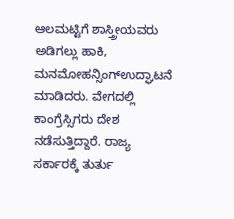ಆಲಮಟ್ಟಿಗೆ ಶಾಸ್ತ್ರೀಯವರು ಅಡಿಗಲ್ಲು ಹಾಕಿ, ಮನಮೋಹನ್ಸಿಂಗ್ಉದ್ಘಾಟನೆ ಮಾಡಿದರು. ವೇಗದಲ್ಲಿ ಕಾಂಗ್ರೆಸ್ಸಿಗರು ದೇಶ ನಡೆಸುತ್ತಿದ್ದಾರೆ. ರಾಜ್ಯ ಸರ್ಕಾರಕ್ಕೆ ತುರ್ತು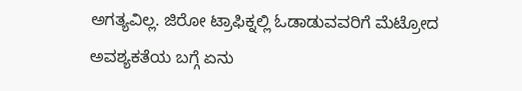ಅಗತ್ಯವಿಲ್ಲ. ಜಿರೋ ಟ್ರಾಫಿಕ್ನಲ್ಲಿ ಓಡಾಡುವವರಿಗೆ ಮೆಟ್ರೋದ ಅವಶ್ಯಕತೆಯ ಬಗ್ಗೆ ಏನು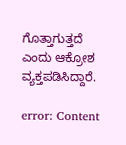ಗೊತ್ತಾಗುತ್ತದೆ ಎಂದು ಆಕ್ರೋಶ ವ್ಯಕ್ತಪಡಿಸಿದ್ದಾರೆ.

error: Content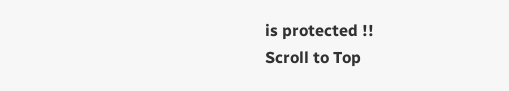is protected !!
Scroll to Top